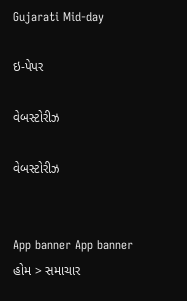Gujarati Mid-day

ઇ-પેપર

વેબસ્ટોરીઝ

વેબસ્ટોરીઝ


App banner App banner
હોમ > સમાચાર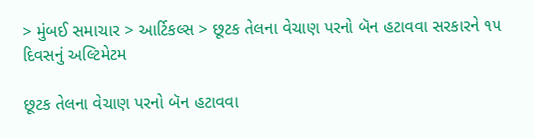> મુંબઈ સમાચાર > આર્ટિકલ્સ > છૂટક તેલના વેચાણ પરનો બૅન હટાવવા સરકારને ૧૫ દિવસનું અલ્ટિમેટમ

છૂટક તેલના વેચાણ પરનો બૅન હટાવવા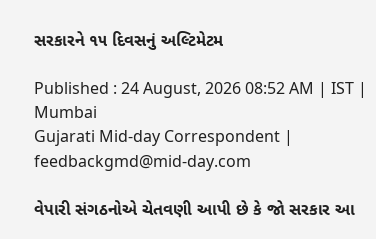સરકારને ૧૫ દિવસનું અલ્ટિમેટમ

Published : 24 August, 2026 08:52 AM | IST | Mumbai
Gujarati Mid-day Correspondent | feedbackgmd@mid-day.com

વેપારી સંગઠનોએ ચેતવણી આપી છે કે જો સરકાર આ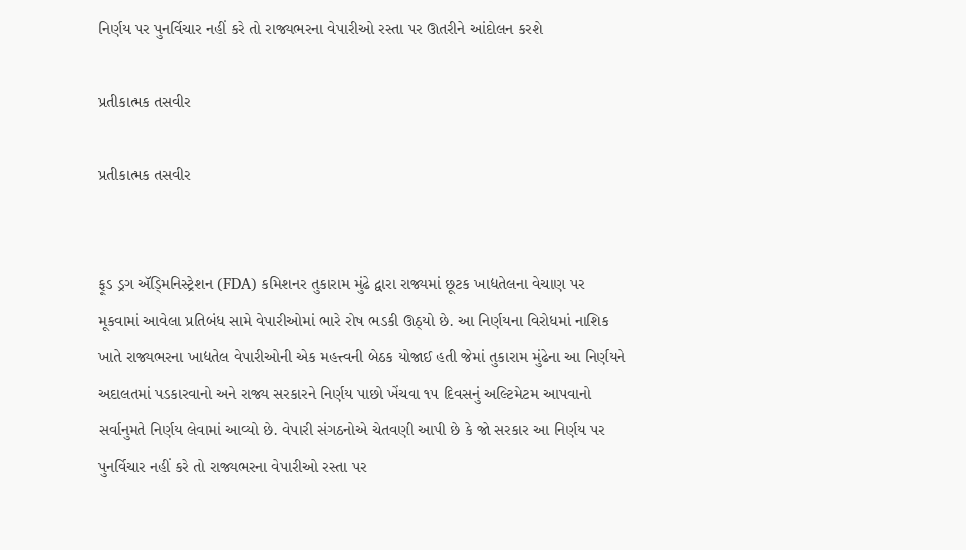નિર્ણય પર પુનર્વિચાર નહીં કરે તો રાજ્યભરના વેપારીઓ રસ્તા પર ઊતરીને આંદોલન કરશે

પ્રતીકાત્મક તસવીર

પ્રતીકાત્મક તસવીર


ફૂડ ડ્રગ ઍડ્‍મિનિસ્ટ્રેશન (FDA) કમિશનર તુકારામ મુંઢે દ્વારા રાજ્યમાં છૂટક ખાદ્યતેલના વેચાણ પર મૂકવામાં આવેલા પ્રતિબંધ સામે વેપારીઓમાં ભારે રોષ ભડકી ઊઠ્યો છે. આ નિર્ણયના વિરોધમાં નાશિક ખાતે રાજ્યભરના ખાદ્યતેલ વેપારીઓની એક મહત્ત્વની બેઠક યોજાઈ હતી જેમાં તુકારામ મુંઢેના આ નિર્ણયને અદાલતમાં પડકારવાનો અને રાજ્ય સરકારને નિર્ણય પાછો ખેંચવા ૧૫ દિવસનું અલ્ટિમેટમ આપવાનો સર્વાનુમતે નિર્ણય લેવામાં આવ્યો છે. વેપારી સંગઠનોએ ચેતવણી આપી છે કે જો સરકાર આ નિર્ણય પર પુનર્વિચાર નહીં કરે તો રાજ્યભરના વેપારીઓ રસ્તા પર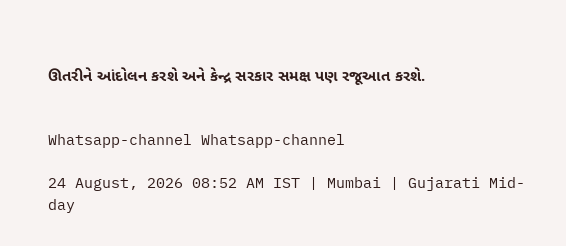ઊતરીને આંદોલન કરશે અને કેન્દ્ર સરકાર સમક્ષ પણ રજૂઆત કરશે.


Whatsapp-channel Whatsapp-channel

24 August, 2026 08:52 AM IST | Mumbai | Gujarati Mid-day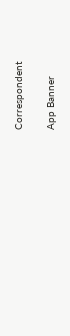Correspondent

App Banner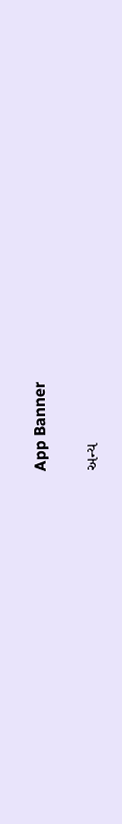App Banner

અન્ય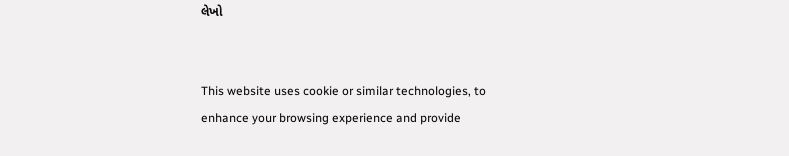લેખો


This website uses cookie or similar technologies, to enhance your browsing experience and provide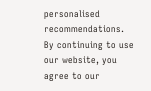personalised recommendations. By continuing to use our website, you agree to our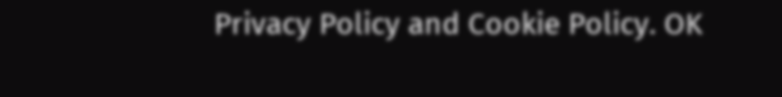Privacy Policy and Cookie Policy. OK